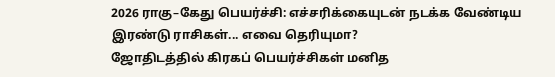2026 ராகு–கேது பெயர்ச்சி: எச்சரிக்கையுடன் நடக்க வேண்டிய இரண்டு ராசிகள்... எவை தெரியுமா?
ஜோதிடத்தில் கிரகப் பெயர்ச்சிகள் மனித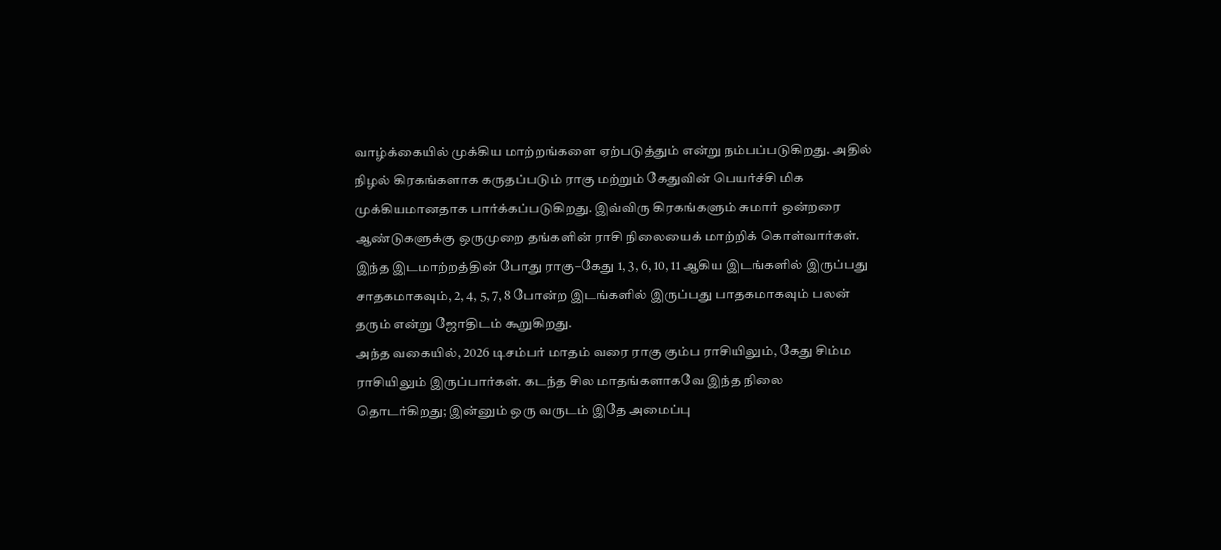வாழ்க்கையில் முக்கிய மாற்றங்களை ஏற்படுத்தும் என்று நம்பப்படுகிறது. அதில் நிழல் கிரகங்களாக கருதப்படும் ராகு மற்றும் கேதுவின் பெயர்ச்சி மிக முக்கியமானதாக பார்க்கப்படுகிறது. இவ்விரு கிரகங்களும் சுமார் ஒன்றரை ஆண்டுகளுக்கு ஒருமுறை தங்களின் ராசி நிலையைக் மாற்றிக் கொள்வார்கள். இந்த இடமாற்றத்தின் போது ராகு–கேது 1, 3, 6, 10, 11 ஆகிய இடங்களில் இருப்பது சாதகமாகவும், 2, 4, 5, 7, 8 போன்ற இடங்களில் இருப்பது பாதகமாகவும் பலன் தரும் என்று ஜோதிடம் கூறுகிறது.
அந்த வகையில், 2026 டிசம்பர் மாதம் வரை ராகு கும்ப ராசியிலும், கேது சிம்ம ராசியிலும் இருப்பார்கள். கடந்த சில மாதங்களாகவே இந்த நிலை தொடர்கிறது; இன்னும் ஒரு வருடம் இதே அமைப்பு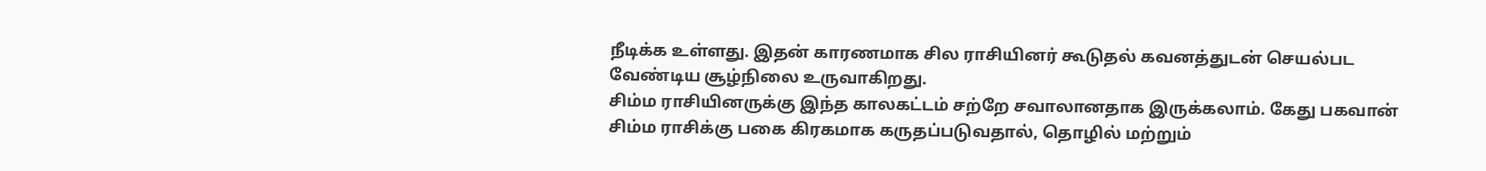நீடிக்க உள்ளது. இதன் காரணமாக சில ராசியினர் கூடுதல் கவனத்துடன் செயல்பட வேண்டிய சூழ்நிலை உருவாகிறது.
சிம்ம ராசியினருக்கு இந்த காலகட்டம் சற்றே சவாலானதாக இருக்கலாம். கேது பகவான் சிம்ம ராசிக்கு பகை கிரகமாக கருதப்படுவதால், தொழில் மற்றும்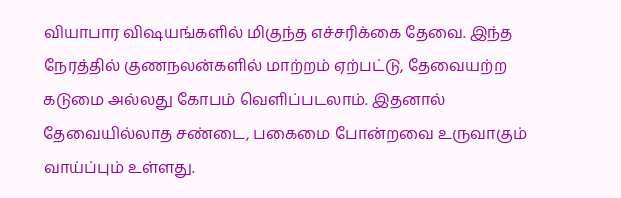வியாபார விஷயங்களில் மிகுந்த எச்சரிக்கை தேவை. இந்த நேரத்தில் குணநலன்களில் மாற்றம் ஏற்பட்டு, தேவையற்ற கடுமை அல்லது கோபம் வெளிப்படலாம். இதனால் தேவையில்லாத சண்டை, பகைமை போன்றவை உருவாகும் வாய்ப்பும் உள்ளது.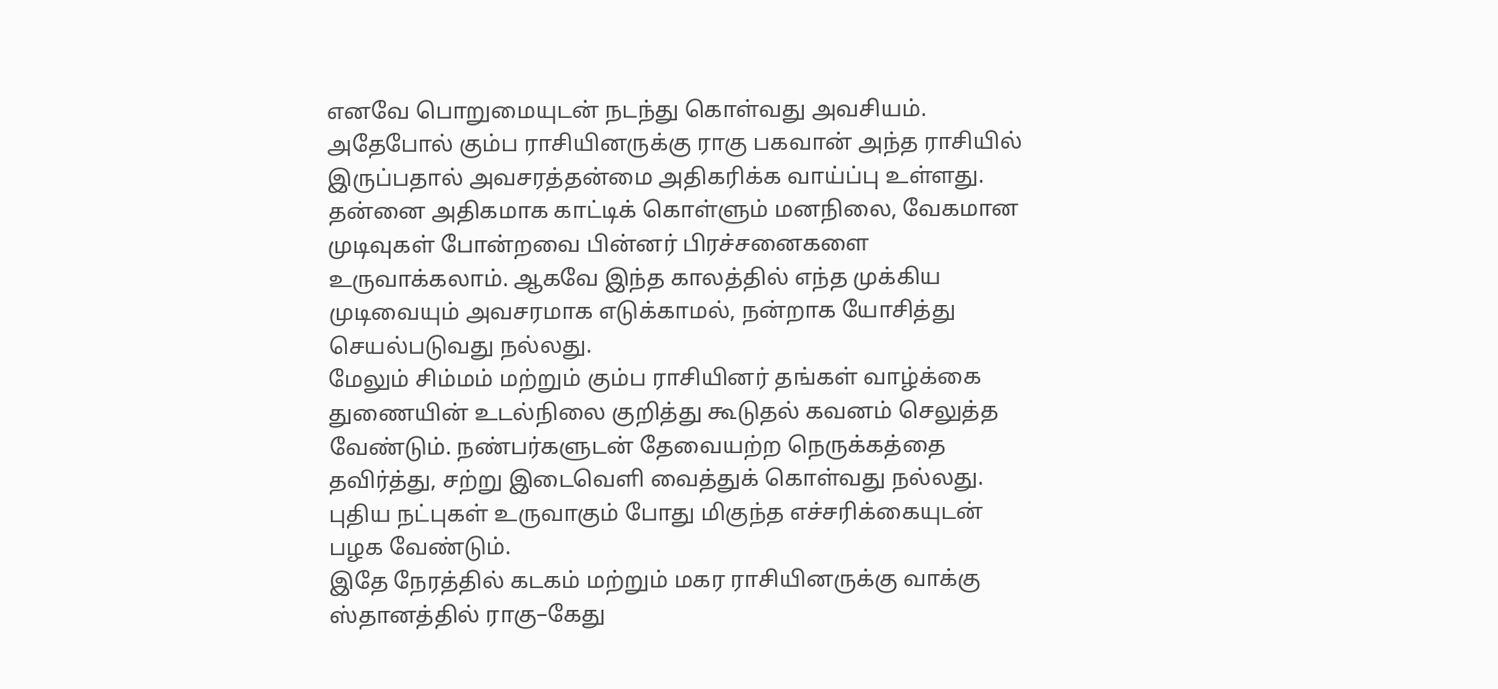எனவே பொறுமையுடன் நடந்து கொள்வது அவசியம்.
அதேபோல் கும்ப ராசியினருக்கு ராகு பகவான் அந்த ராசியில் இருப்பதால் அவசரத்தன்மை அதிகரிக்க வாய்ப்பு உள்ளது. தன்னை அதிகமாக காட்டிக் கொள்ளும் மனநிலை, வேகமான முடிவுகள் போன்றவை பின்னர் பிரச்சனைகளை உருவாக்கலாம். ஆகவே இந்த காலத்தில் எந்த முக்கிய முடிவையும் அவசரமாக எடுக்காமல், நன்றாக யோசித்து செயல்படுவது நல்லது.
மேலும் சிம்மம் மற்றும் கும்ப ராசியினர் தங்கள் வாழ்க்கை துணையின் உடல்நிலை குறித்து கூடுதல் கவனம் செலுத்த வேண்டும். நண்பர்களுடன் தேவையற்ற நெருக்கத்தை தவிர்த்து, சற்று இடைவெளி வைத்துக் கொள்வது நல்லது. புதிய நட்புகள் உருவாகும் போது மிகுந்த எச்சரிக்கையுடன் பழக வேண்டும்.
இதே நேரத்தில் கடகம் மற்றும் மகர ராசியினருக்கு வாக்கு ஸ்தானத்தில் ராகு–கேது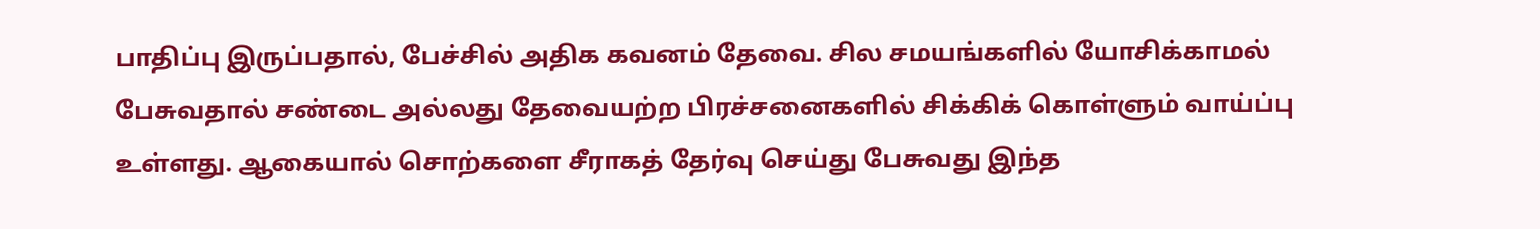பாதிப்பு இருப்பதால், பேச்சில் அதிக கவனம் தேவை. சில சமயங்களில் யோசிக்காமல் பேசுவதால் சண்டை அல்லது தேவையற்ற பிரச்சனைகளில் சிக்கிக் கொள்ளும் வாய்ப்பு உள்ளது. ஆகையால் சொற்களை சீராகத் தேர்வு செய்து பேசுவது இந்த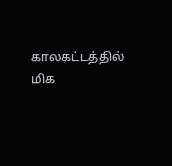காலகட்டத்தில் மிக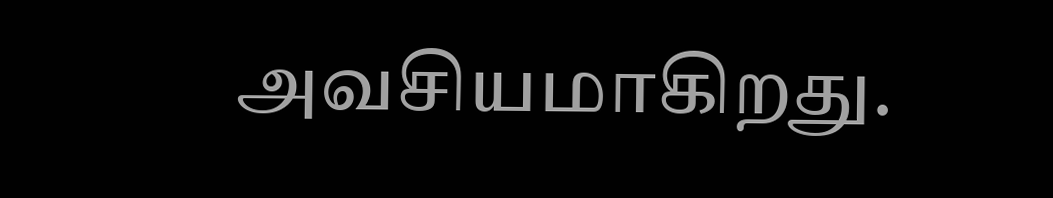அவசியமாகிறது.